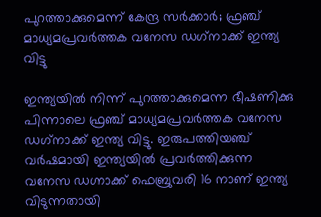പുറത്താക്കുമെന്ന് കേന്ദ്ര സർക്കാർ; ഫ്രഞ്ച് മാധ്യമപ്രവർത്തക വനേസ ഡഗ്‌നാക്ക് ഇന്ത്യ വിട്ടു

ഇന്ത്യയിൽ നിന്ന് പുറത്താക്കുമെന്ന ഭീഷണിക്കു പിന്നാലെ ഫ്രഞ്ച് മാധ്യമപ്രവർത്തക വനേസ ഡഗ്‌നാക്ക് ഇന്ത്യ വിട്ടു. ഇരുപത്തിയഞ്ച് വർഷമായി ഇന്ത്യയിൽ പ്രവർത്തിക്കുന്ന വനേസ ഡഗ്നാക്ക് ഫെബ്രുവരി 16 നാണ് ഇന്ത്യ വിടുന്നതായി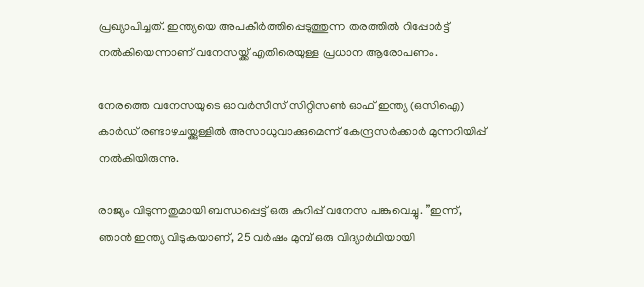പ്രഖ്യാപിച്ചത്. ഇന്ത്യയെ അപകീർത്തിപ്പെടുത്തുന്ന തരത്തിൽ റിപ്പോർട്ട് നൽകിയെന്നാണ് വനേസയ്ക്ക് എതിരെയുള്ള പ്രധാന ആരോപണം.

നേരത്തെ വനേസയുടെ ഓവർസീസ് സിറ്റിസൺ ഓഫ് ഇന്ത്യ (ഒസിഐ) കാർഡ് രണ്ടാഴചയ്ക്കുള്ളിൽ അസാധുവാക്കുമെന്ന് കേന്ദ്രസർക്കാർ മുന്നറിയിപ്പ് നൽകിയിരുന്നു.

രാജ്യം വിടുന്നതുമായി ബന്ധപ്പെട്ട് ഒരു കുറിപ്പ് വനേസ പങ്കുവെച്ചു. ”ഇന്ന്, ഞാൻ ഇന്ത്യ വിടുകയാണ്, 25 വർഷം മുമ്പ് ഒരു വിദ്യാർഥിയായി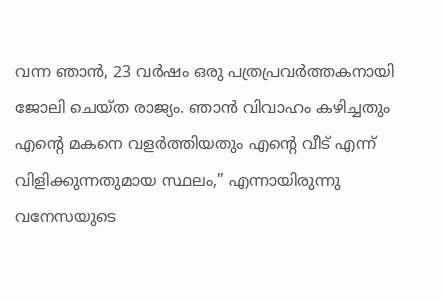വന്ന ഞാൻ, 23 വർഷം ഒരു പത്രപ്രവർത്തകനായി ജോലി ചെയ്ത രാജ്യം. ഞാൻ വിവാഹം കഴിച്ചതും എന്റെ മകനെ വളർത്തിയതും എന്റെ വീട് എന്ന് വിളിക്കുന്നതുമായ സ്ഥലം,” എന്നായിരുന്നു വനേസയുടെ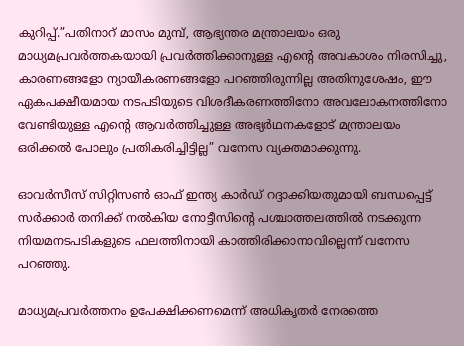കുറിപ്പ്.”പതിനാറ് മാസം മുമ്പ്, ആഭ്യന്തര മന്ത്രാലയം ഒരു മാധ്യമപ്രവർത്തകയായി പ്രവർത്തിക്കാനുള്ള എന്റെ അവകാശം നിരസിച്ചു, കാരണങ്ങളോ ന്യായീകരണങ്ങളോ പറഞ്ഞിരുന്നില്ല അതിനുശേഷം, ഈ ഏകപക്ഷീയമായ നടപടിയുടെ വിശദീകരണത്തിനോ അവലോകനത്തിനോ വേണ്ടിയുള്ള എന്റെ ആവർത്തിച്ചുള്ള അഭ്യർഥനകളോട് മന്ത്രാലയം ഒരിക്കൽ പോലും പ്രതികരിച്ചിട്ടില്ല” വനേസ വ്യക്തമാക്കുന്നു.

ഓവർസീസ് സിറ്റിസൺ ഓഫ് ഇന്ത്യ കാർഡ് റദ്ദാക്കിയതുമായി ബന്ധപ്പെട്ട് സർക്കാർ തനിക്ക് നൽകിയ നോട്ടീസിന്റെ പശ്ചാത്തലത്തിൽ നടക്കുന്ന നിയമനടപടികളുടെ ഫലത്തിനായി കാത്തിരിക്കാനാവില്ലെന്ന് വനേസ പറഞ്ഞു.

മാധ്യമപ്രവർത്തനം ഉപേക്ഷിക്കണമെന്ന് അധികൃതർ നേരത്തെ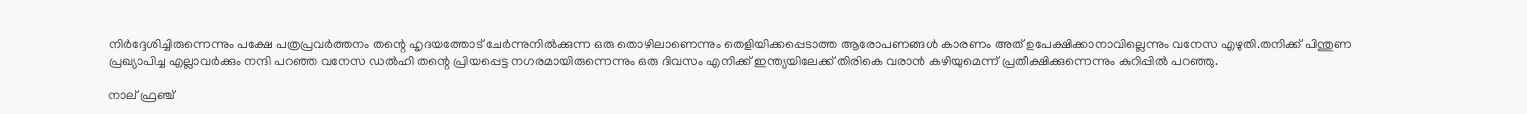നിർദ്ദേശിച്ചിരുന്നെന്നും പക്ഷേ പത്രപ്രവർത്തനം തന്റെ ഹൃദയത്തോട് ചേർന്നുനിൽക്കുന്ന ഒരു തൊഴിലാണെന്നും തെളിയിക്കപ്പെടാത്ത ആരോപണങ്ങൾ കാരണം അത് ഉപേക്ഷിക്കാനാവില്ലെന്നും വനേസ എഴുതി.തനിക്ക് പിന്തുണ പ്രഖ്യാപിച്ച എല്ലാവർക്കും നന്ദി പറഞ്ഞ വനേസ ഡൽഹി തന്റെ പ്രിയപ്പെട്ട നഗരമായിരുന്നെന്നും ഒരു ദിവസം എനിക്ക് ഇന്ത്യയിലേക്ക് തിരികെ വരാൻ കഴിയുമെന്ന് പ്രതീക്ഷിക്കുന്നെന്നും കുറിപ്പിൽ പറഞ്ഞു.

നാല് ഫ്രഞ്ച്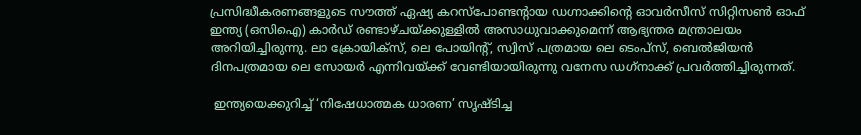പ്രസിദ്ധീകരണങ്ങളുടെ സൗത്ത് ഏഷ്യ കറസ്പോണ്ടന്റായ ഡഗ്നാക്കിന്റെ ഓവർസീസ് സിറ്റിസൺ ഓഫ് ഇന്ത്യ (ഒസിഐ) കാർഡ് രണ്ടാഴ്ചയ്ക്കുള്ളിൽ അസാധുവാക്കുമെന്ന് ആഭ്യന്തര മന്ത്രാലയം അറിയിച്ചിരുന്നു. ലാ ക്രോയിക്സ്, ലെ പോയിന്റ്, സ്വിസ് പത്രമായ ലെ ടെംപ്സ്, ബെൽജിയൻ ദിനപത്രമായ ലെ സോയർ എന്നിവയ്ക്ക് വേണ്ടിയായിരുന്നു വനേസ ഡഗ്‌നാക്ക് പ്രവർത്തിച്ചിരുന്നത്.

 ഇന്ത്യയെക്കുറിച്ച് ‘നിഷേധാത്മക ധാരണ’ സൃഷ്ടിച്ച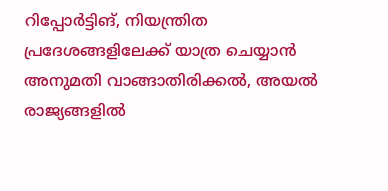റിപ്പോർട്ടിങ്, നിയന്ത്രിത പ്രദേശങ്ങളിലേക്ക് യാത്ര ചെയ്യാൻ അനുമതി വാങ്ങാതിരിക്കൽ, അയൽ രാജ്യങ്ങളിൽ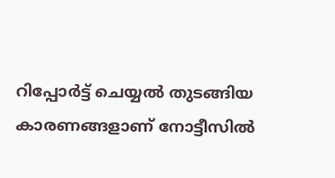റിപ്പോർട്ട് ചെയ്യൽ തുടങ്ങിയ കാരണങ്ങളാണ് നോട്ടീസിൽ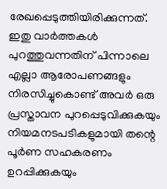രേഖപ്പെടുത്തിയിരിക്കുന്നത്. ഇതു വാർത്തകൾ പുറത്തുവന്നതിന് പിന്നാലെ എല്ലാ ആരോപണങ്ങളും നിരസിച്ചുകൊണ്ട് അവർ ഒരു പ്രസ്താവന പുറപ്പെടുവിക്കുകയും നിയമനടപടികളുമായി തന്റെ പൂർണ സഹകരണം ഉറപ്പിക്കുകയും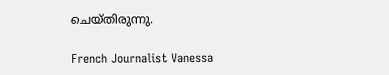ചെയ്തിരുന്നു.

French Journalist Vanessa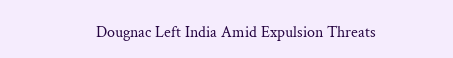Dougnac Left India Amid Expulsion Threats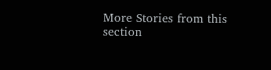More Stories from this section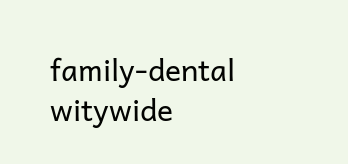family-dental
witywide